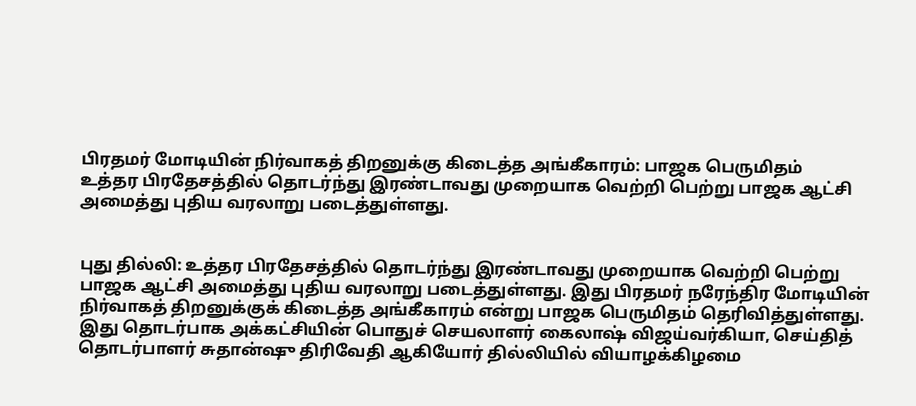பிரதமர் மோடியின் நிர்வாகத் திறனுக்கு கிடைத்த அங்கீகாரம்: பாஜக பெருமிதம்
உத்தர பிரதேசத்தில் தொடர்ந்து இரண்டாவது முறையாக வெற்றி பெற்று பாஜக ஆட்சி அமைத்து புதிய வரலாறு படைத்துள்ளது.


புது தில்லி: உத்தர பிரதேசத்தில் தொடர்ந்து இரண்டாவது முறையாக வெற்றி பெற்று பாஜக ஆட்சி அமைத்து புதிய வரலாறு படைத்துள்ளது. இது பிரதமர் நரேந்திர மோடியின் நிர்வாகத் திறனுக்குக் கிடைத்த அங்கீகாரம் என்று பாஜக பெருமிதம் தெரிவித்துள்ளது.
இது தொடர்பாக அக்கட்சியின் பொதுச் செயலாளர் கைலாஷ் விஜய்வர்கியா, செய்தித் தொடர்பாளர் சுதான்ஷு திரிவேதி ஆகியோர் தில்லியில் வியாழக்கிழமை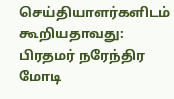செய்தியாளர்களிடம் கூறியதாவது:
பிரதமர் நரேந்திர மோடி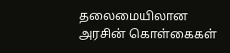தலைமையிலான அரசின் கொள்கைகள்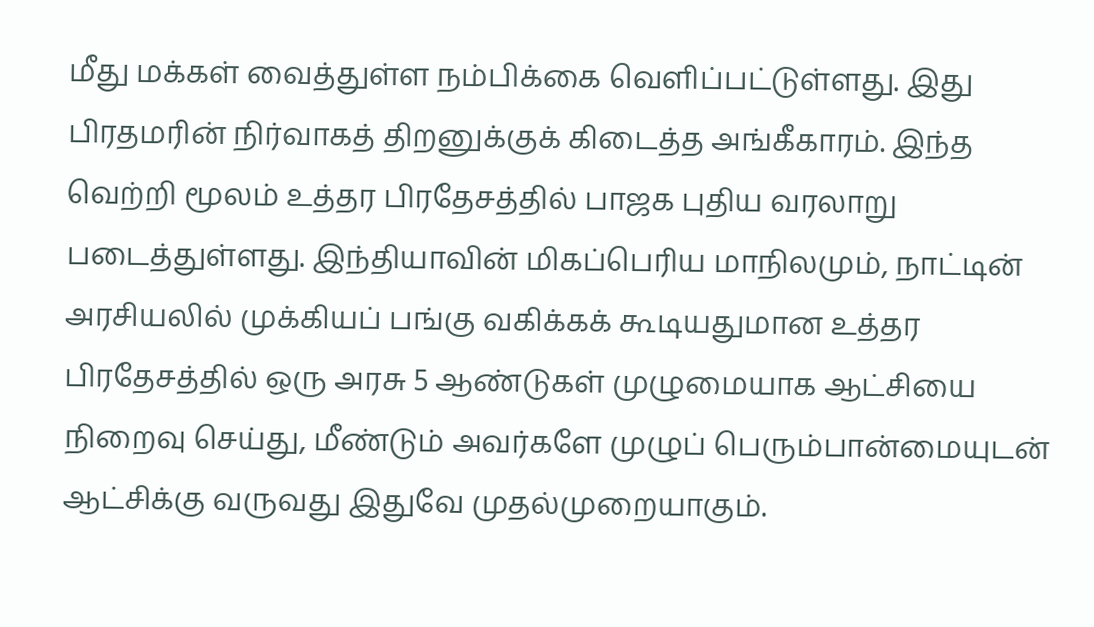மீது மக்கள் வைத்துள்ள நம்பிக்கை வெளிப்பட்டுள்ளது. இது பிரதமரின் நிர்வாகத் திறனுக்குக் கிடைத்த அங்கீகாரம். இந்த வெற்றி மூலம் உத்தர பிரதேசத்தில் பாஜக புதிய வரலாறு படைத்துள்ளது. இந்தியாவின் மிகப்பெரிய மாநிலமும், நாட்டின் அரசியலில் முக்கியப் பங்கு வகிக்கக் கூடியதுமான உத்தர பிரதேசத்தில் ஒரு அரசு 5 ஆண்டுகள் முழுமையாக ஆட்சியை நிறைவு செய்து, மீண்டும் அவர்களே முழுப் பெரும்பான்மையுடன் ஆட்சிக்கு வருவது இதுவே முதல்முறையாகும்.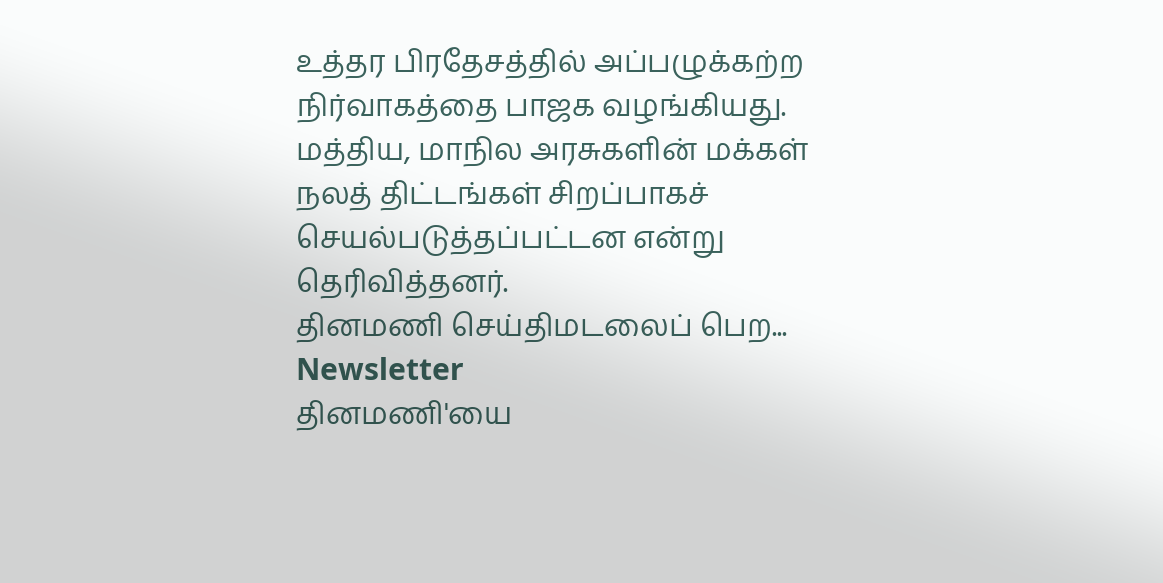உத்தர பிரதேசத்தில் அப்பழுக்கற்ற நிர்வாகத்தை பாஜக வழங்கியது. மத்திய, மாநில அரசுகளின் மக்கள் நலத் திட்டங்கள் சிறப்பாகச் செயல்படுத்தப்பட்டன என்று தெரிவித்தனர்.
தினமணி செய்திமடலைப் பெற... Newsletter
தினமணி'யை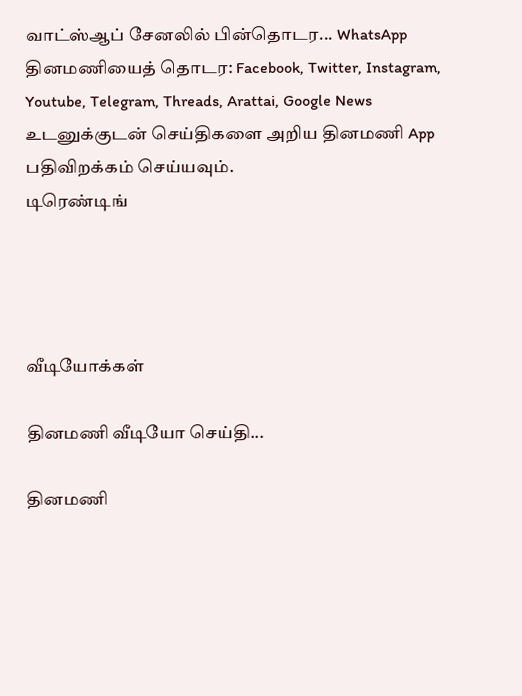வாட்ஸ்ஆப் சேனலில் பின்தொடர... WhatsApp
தினமணியைத் தொடர: Facebook, Twitter, Instagram, Youtube, Telegram, Threads, Arattai, Google News
உடனுக்குடன் செய்திகளை அறிய தினமணி App பதிவிறக்கம் செய்யவும்.
டிரெண்டிங்




வீடியோக்கள்

தினமணி வீடியோ செய்தி...

தினமணி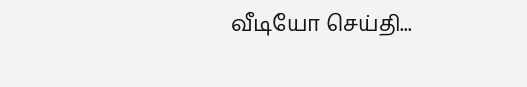வீடியோ செய்தி...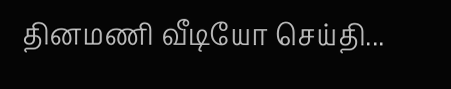தினமணி வீடியோ செய்தி...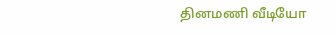தினமணி வீடியோ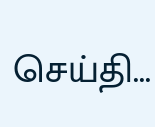செய்தி...